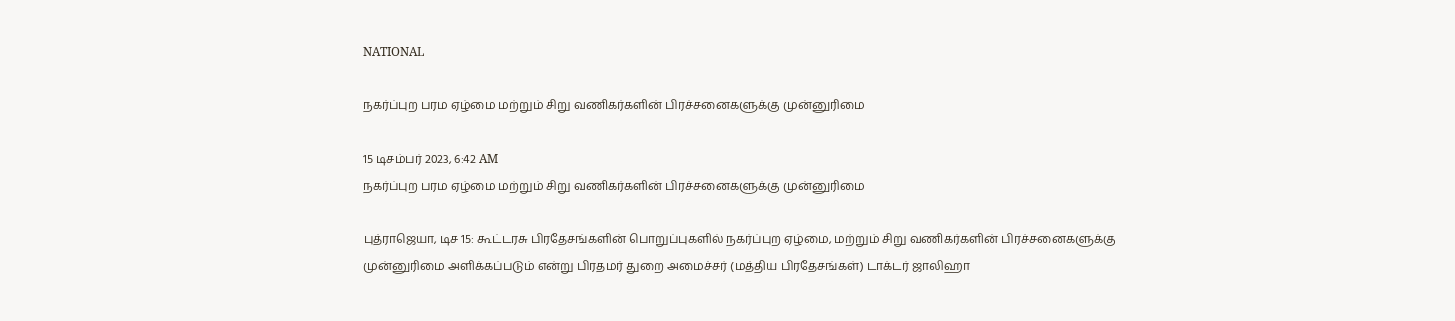NATIONAL

நகர்ப்புற பரம ஏழ்மை மற்றும் சிறு வணிகர்களின் பிரச்சனைகளுக்கு முன்னுரிமை

15 டிசம்பர் 2023, 6:42 AM
நகர்ப்புற பரம ஏழ்மை மற்றும் சிறு வணிகர்களின் பிரச்சனைகளுக்கு முன்னுரிமை

புத்ராஜெயா, டிச 15: கூட்டரசு பிரதேசங்களின் பொறுப்புகளில் நகர்ப்புற ஏழ்மை, மற்றும் சிறு வணிகர்களின் பிரச்சனைகளுக்கு முன்னுரிமை அளிக்கப்படும் என்று பிரதமர் துறை அமைச்சர் (மத்திய பிரதேசங்கள்) டாக்டர் ஜாலிஹா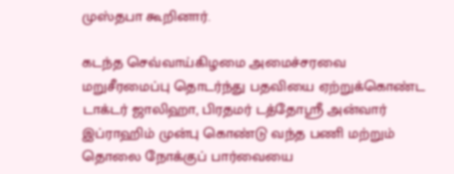முஸ்தபா கூறினார்.

கடந்த செவ்வாய்கிழமை அமைச்சரவை மறுசீரமைப்பு தொடர்ந்து பதவியை ஏற்றுக்கொண்ட டாக்டர் ஜாலிஹா, பிரதமர் டத்தோஸ்ரீ அன்வார் இப்ராஹிம் முன்பு கொண்டு வந்த பணி மற்றும் தொலை நோக்குப் பார்வையை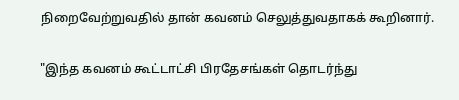நிறைவேற்றுவதில் தான் கவனம் செலுத்துவதாகக் கூறினார்.

"இந்த கவனம் கூட்டாட்சி பிரதேசங்கள் தொடர்ந்து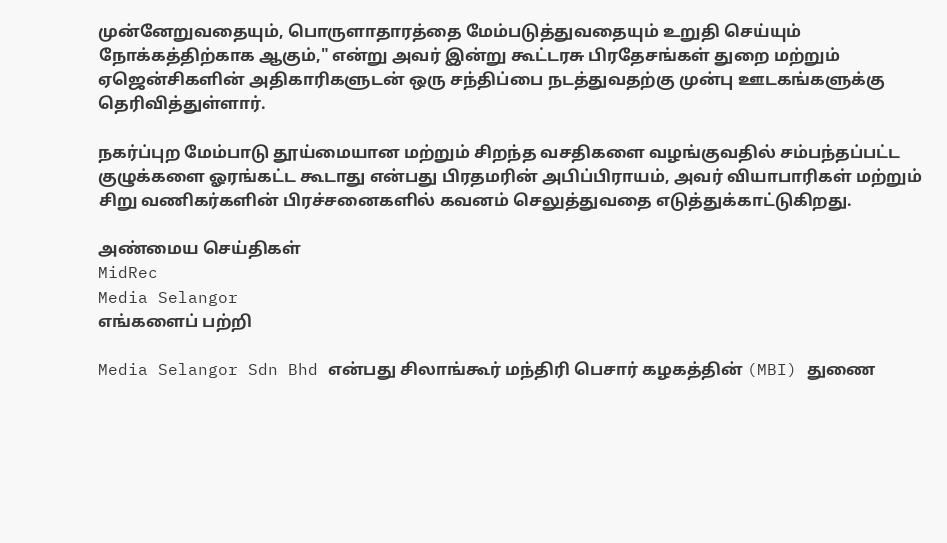முன்னேறுவதையும், பொருளாதாரத்தை மேம்படுத்துவதையும் உறுதி செய்யும் நோக்கத்திற்காக ஆகும்," என்று அவர் இன்று கூட்டரசு பிரதேசங்கள் துறை மற்றும் ஏஜென்சிகளின் அதிகாரிகளுடன் ஒரு சந்திப்பை நடத்துவதற்கு முன்பு ஊடகங்களுக்கு தெரிவித்துள்ளார்.

நகர்ப்புற மேம்பாடு தூய்மையான மற்றும் சிறந்த வசதிகளை வழங்குவதில் சம்பந்தப்பட்ட குழுக்களை ஓரங்கட்ட கூடாது என்பது பிரதமரின் அபிப்பிராயம், அவர் வியாபாரிகள் மற்றும் சிறு வணிகர்களின் பிரச்சனைகளில் கவனம் செலுத்துவதை எடுத்துக்காட்டுகிறது.

அண்மைய செய்திகள்
MidRec
Media Selangor
எங்களைப் பற்றி

Media Selangor Sdn Bhd என்பது சிலாங்கூர் மந்திரி பெசார் கழகத்தின் (MBI) துணை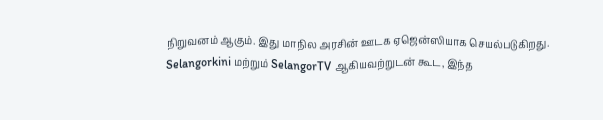நிறுவனம் ஆகும். இது மாநில அரசின் ஊடக ஏஜென்ஸியாக செயல்படுகிறது. Selangorkini மற்றும் SelangorTV ஆகியவற்றுடன் கூட, இந்த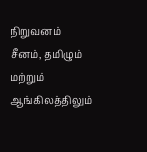நிறுவனம் சீனம், தமிழும் மற்றும் ஆங்கிலத்திலும்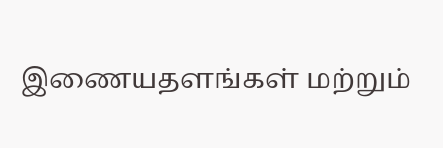இணையதளங்கள் மற்றும்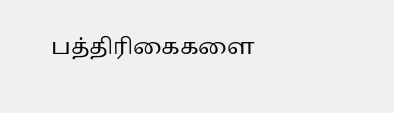பத்திரிகைகளை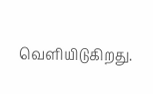வெளியிடுகிறது.